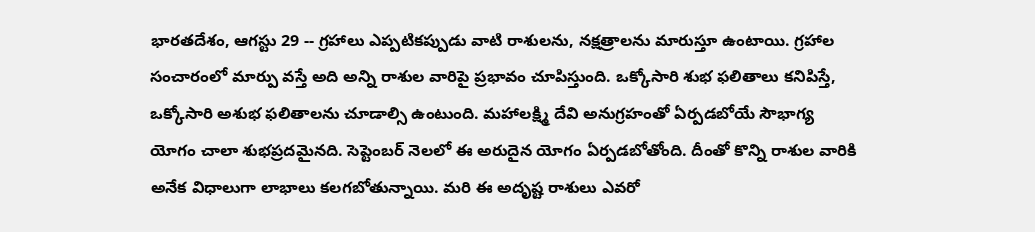భారతదేశం, ఆగస్టు 29 -- గ్రహాలు ఎప్పటికప్పుడు వాటి రాశులను, నక్షత్రాలను మారుస్తూ ఉంటాయి. గ్రహాల సంచారంలో మార్పు వస్తే అది అన్ని రాశుల వారిపై ప్రభావం చూపిస్తుంది. ఒక్కోసారి శుభ ఫలితాలు కనిపిస్తే, ఒక్కోసారి అశుభ ఫలితాలను చూడాల్సి ఉంటుంది. మహాలక్ష్మి దేవి అనుగ్రహంతో ఏర్పడబోయే సౌభాగ్య యోగం చాలా శుభప్రదమైనది. సెప్టెంబర్ నెలలో ఈ అరుదైన యోగం ఏర్పడబోతోంది. దీంతో కొన్ని రాశుల వారికి అనేక విధాలుగా లాభాలు కలగబోతున్నాయి. మరి ఈ అదృష్ట రాశులు ఎవరో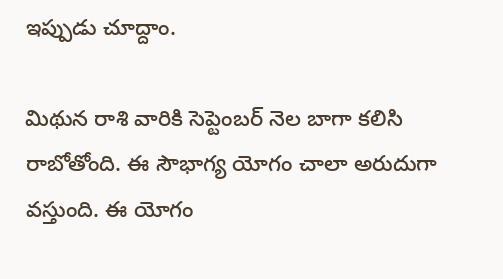ఇప్పుడు చూద్దాం.

మిథున రాశి వారికి సెప్టెంబర్ నెల బాగా కలిసి రాబోతోంది. ఈ సౌభాగ్య యోగం చాలా అరుదుగా వస్తుంది. ఈ యోగం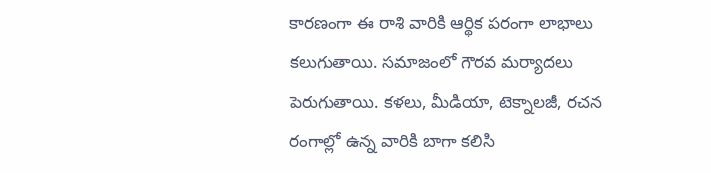కారణంగా ఈ రాశి వారికి ఆర్థిక పరంగా లాభాలు కలుగుతాయి. సమాజంలో గౌరవ మర్యాదలు పెరుగుతాయి. కళలు, మీడియా, టెక్నాలజీ, రచన రంగాల్లో ఉన్న వారికి బాగా కలిసి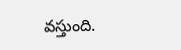వస్తుంది.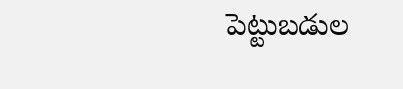పెట్టుబడుల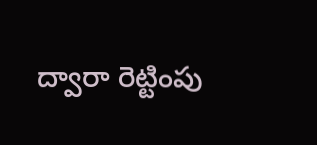ద్వారా రెట్టింపు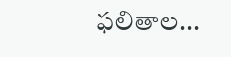ఫలితాల...